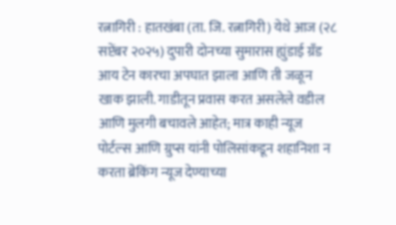रत्नागिरी : हातखंबा (ता. जि. रत्नागिरी) येथे आज (२८ सप्टेंबर २०२५) दुपारी दोनच्या सुमारास ह्युंडाई ग्रँड आय टेन कारचा अपघात झाला आणि ती जळून खाक झाली. गाडीतून प्रवास करत असलेले वडील आणि मुलगी बचावले आहेत; मात्र काही न्यूज पोर्टल्स आणि ग्रुप्स यांनी पोलिसांकडून शहानिशा न करता ब्रेकिंग न्यूज देण्याच्या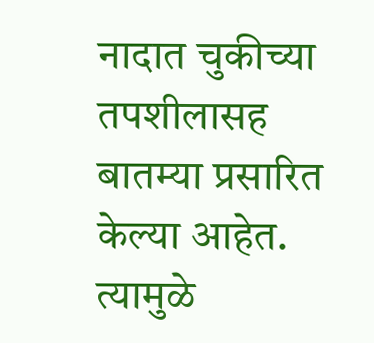नादात चुकीच्या तपशीलासह बातम्या प्रसारित केल्या आहेत. त्यामुळे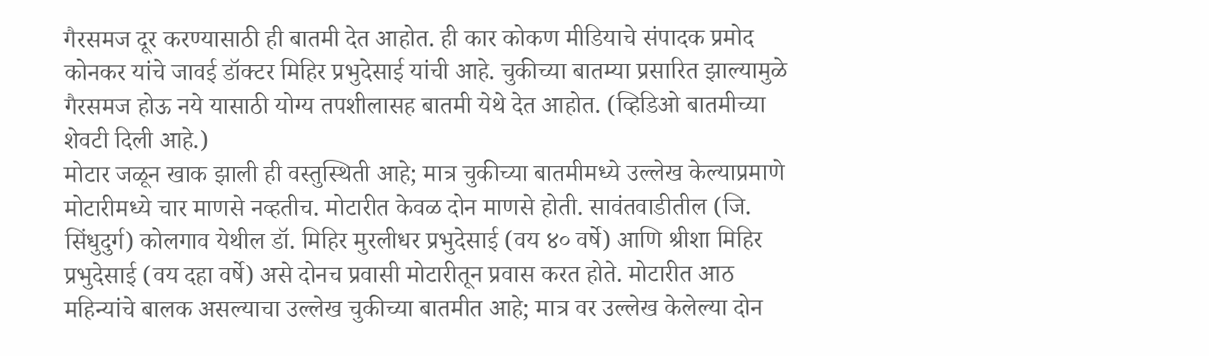गैरसमज दूर करण्यासाठी ही बातमी देत आहोत. ही कार कोकण मीडियाचे संपादक प्रमोद कोनकर यांचे जावई डॉक्टर मिहिर प्रभुदेसाई यांची आहे. चुकीच्या बातम्या प्रसारित झाल्यामुळे गैरसमज होऊ नये यासाठी योग्य तपशीलासह बातमी येथे देत आहोत. (व्हिडिओ बातमीच्या शेवटी दिली आहे.)
मोटार जळून खाक झाली ही वस्तुस्थिती आहे; मात्र चुकीच्या बातमीमध्ये उल्लेख केल्याप्रमाणे मोटारीमध्ये चार माणसे नव्हतीच. मोटारीत केवळ दोन माणसे होती. सावंतवाडीतील (जि. सिंधुदुर्ग) कोलगाव येथील डॉ. मिहिर मुरलीधर प्रभुदेसाई (वय ४० वर्षे) आणि श्रीशा मिहिर प्रभुदेसाई (वय दहा वर्षे) असे दोनच प्रवासी मोटारीतून प्रवास करत होते. मोटारीत आठ महिन्यांचे बालक असल्याचा उल्लेख चुकीच्या बातमीत आहे; मात्र वर उल्लेख केलेल्या दोन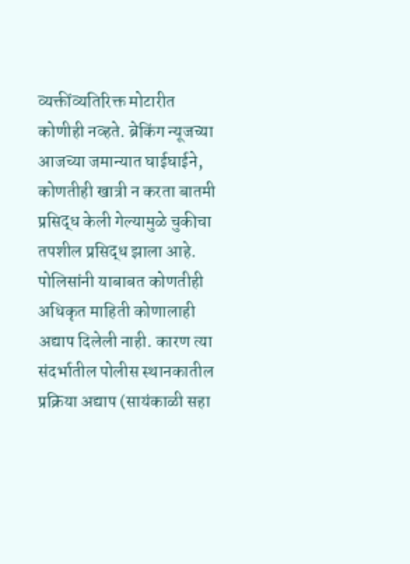व्यक्तींव्यतिरिक्त मोटारीत कोणीही नव्हते. ब्रेकिंग न्यूजच्या आजच्या जमान्यात घाईघाईने, कोणतीही खात्री न करता बातमी प्रसिद्ध केली गेल्यामुळे चुकीचा तपशील प्रसिद्ध झाला आहे. पोलिसांनी याबाबत कोणतीही अधिकृत माहिती कोणालाही अद्याप दिलेली नाही. कारण त्या संदर्भातील पोलीस स्थानकातील प्रक्रिया अद्याप (सायंकाळी सहा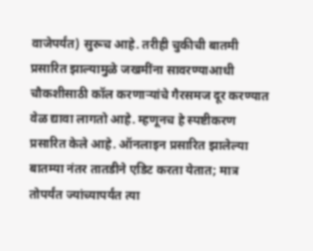वाजेपर्यंत) सुरूच आहे. तरीही चुकीची बातमी प्रसारित झाल्यामुळे जखमींना सावरण्याआधी चौकशीसाठी कॉल करणाऱ्यांचे गैरसमज दूर करण्यात वेळ द्यावा लागतो आहे. म्हणूनच हे स्पष्टीकरण प्रसारित केले आहे. ऑनलाइन प्रसारित झालेल्या बातम्या नंतर तातडीने एडिट करता येतात; मात्र तोपर्यंत ज्यांच्यापर्यंत त्या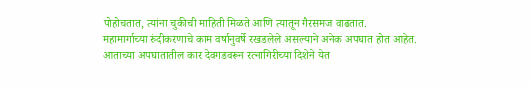पोहोचतात, त्यांना चुकीची माहिती मिळते आणि त्यातून गैरसमज वाढतात.
महामार्गाच्या रुंदीकरणाचे काम वर्षानुवर्षे रखडलेले असल्याने अनेक अपघात होत आहेत. आताच्या अपघातातील कार देवगडवरून रत्नागिरीच्या दिशेने येत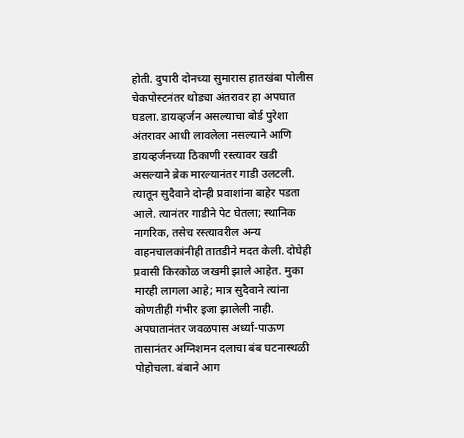होती. दुपारी दोनच्या सुमारास हातखंबा पोलीस चेकपोस्टनंतर थोड्या अंतरावर हा अपघात घडला. डायव्हर्जन असल्याचा बोर्ड पुरेशा अंतरावर आधी लावलेला नसल्याने आणि डायव्हर्जनच्या ठिकाणी रस्त्यावर खडी असल्याने ब्रेक मारल्यानंतर गाडी उलटली. त्यातून सुदैवाने दोन्ही प्रवाशांना बाहेर पडता आले. त्यानंतर गाडीने पेट घेतला; स्थानिक नागरिक, तसेच रस्त्यावरील अन्य वाहनचालकांनीही तातडीने मदत केली. दोघेही प्रवासी किरकोळ जखमी झाले आहेत. मुका मारही लागला आहे; मात्र सुदैवाने त्यांना कोणतीही गंभीर इजा झालेली नाही. अपघातानंतर जवळपास अर्ध्या-पाऊण तासानंतर अग्निशमन दलाचा बंब घटनास्थळी पोहोचला. बंबाने आग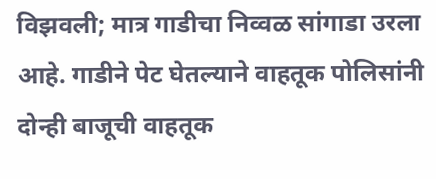विझवली; मात्र गाडीचा निव्वळ सांगाडा उरला आहे. गाडीने पेट घेतल्याने वाहतूक पोलिसांनी दोन्ही बाजूची वाहतूक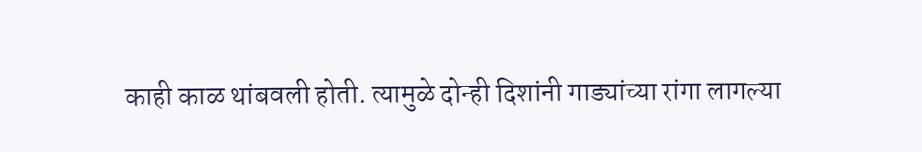काही काळ थांबवली होती. त्यामुळे दोन्ही दिशांनी गाड्यांच्या रांगा लागल्या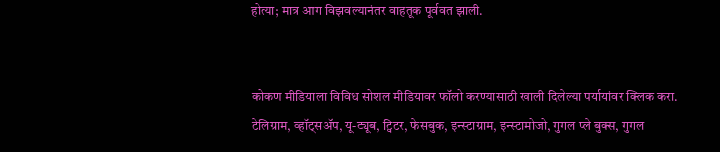होत्या; मात्र आग विझवल्यानंतर वाहतूक पूर्ववत झाली.


कोकण मीडियाला विविध सोशल मीडियावर फॉलो करण्यासाठी खाली दिलेल्या पर्यायांवर क्लिक करा.
टेलिग्राम, व्हॉट्सॲप, यू-ट्यूब, ट्विटर, फेसबुक, इन्स्टाग्राम, इन्स्टामोजो, गुगल प्ले बुक्स, गुगल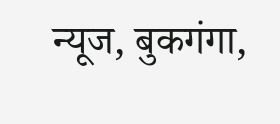न्यूज, बुकगंगा,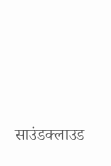साउंडक्लाउड